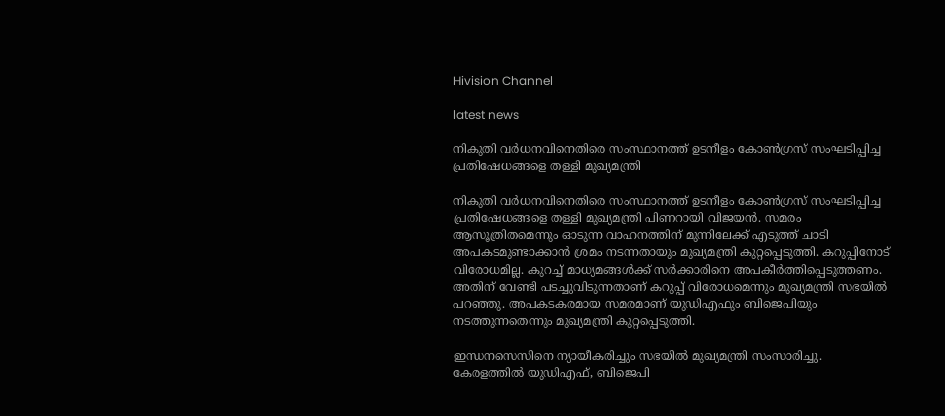Hivision Channel

latest news

നികുതി വര്‍ധനവിനെതിരെ സംസ്ഥാനത്ത് ഉടനീളം കോണ്‍ഗ്രസ് സംഘടിപ്പിച്ച പ്രതിഷേധങ്ങളെ തള്ളി മുഖ്യമന്ത്രി

നികുതി വര്‍ധനവിനെതിരെ സംസ്ഥാനത്ത് ഉടനീളം കോണ്‍ഗ്രസ് സംഘടിപ്പിച്ച പ്രതിഷേധങ്ങളെ തള്ളി മുഖ്യമന്ത്രി പിണറായി വിജയന്‍. സമരം ആസൂത്രിതമെന്നും ഓടുന്ന വാഹനത്തിന് മുന്നിലേക്ക് എടുത്ത് ചാടി അപകടമുണ്ടാക്കാന്‍ ശ്രമം നടന്നതായും മുഖ്യമന്ത്രി കുറ്റപ്പെടുത്തി. കറുപ്പിനോട് വിരോധമില്ല. കുറച്ച് മാധ്യമങ്ങള്‍ക്ക് സര്‍ക്കാരിനെ അപകീര്‍ത്തിപ്പെടുത്തണം. അതിന് വേണ്ടി പടച്ചുവിടുന്നതാണ് കറുപ്പ് വിരോധമെന്നും മുഖ്യമന്ത്രി സഭയില്‍ പറഞ്ഞു. അപകടകരമായ സമരമാണ് യുഡിഎഫും ബിജെപിയും നടത്തുന്നതെന്നും മുഖ്യമന്ത്രി കുറ്റപ്പെടുത്തി.

ഇന്ധനസെസിനെ ന്യായീകരിച്ചും സഭയില്‍ മുഖ്യമന്ത്രി സംസാരിച്ചു. കേരളത്തില്‍ യുഡിഎഫ്, ബിജെപി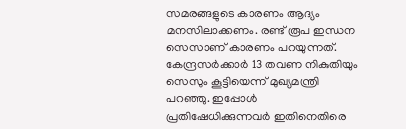സമരങ്ങളുടെ കാരണം ആദ്യം മനസിലാക്കണം. രണ്ട് രൂപ ഇന്ധന സെസാണ് കാരണം പറയുന്നത്. കേന്ദ്രസര്‍ക്കാര്‍ 13 തവണ നികുതിയും സെസും കൂട്ടിയെന്ന് മുഖ്യമന്ത്രി പറഞ്ഞു. ഇപ്പോള്‍ പ്രതിഷേധിക്കുന്നവര്‍ ഇതിനെതിരെ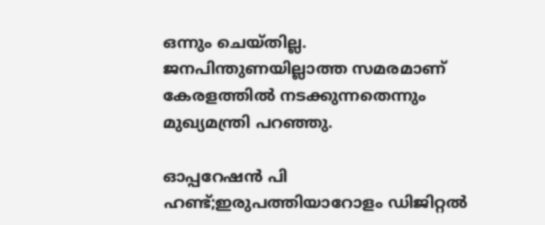ഒന്നും ചെയ്തില്ല. ജനപിന്തുണയില്ലാത്ത സമരമാണ് കേരളത്തില്‍ നടക്കുന്നതെന്നും മുഖ്യമന്ത്രി പറഞ്ഞു.

ഓപ്പറേഷന്‍ പി ഹണ്ട്;ഇരുപത്തിയാറോളം ഡിജിറ്റല്‍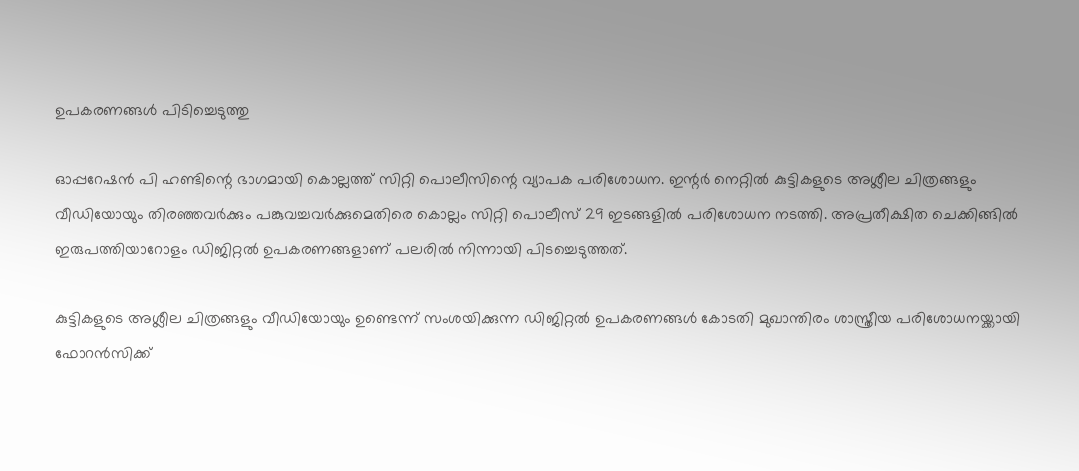ഉപകരണങ്ങള്‍ പിടിച്ചെടുത്തു

ഓപ്പറേഷന്‍ പി ഹണ്ടിന്റെ ഭാഗമായി കൊല്ലത്ത് സിറ്റി പൊലീസിന്റെ വ്യാപക പരിശോധന. ഇന്റര്‍ നെറ്റില്‍ കുട്ടികളുടെ അശ്ലീല ചിത്രങ്ങളും വീഡിയോയും തിരഞ്ഞവര്‍ക്കും പങ്കുവച്ചവര്‍ക്കുമെതിരെ കൊല്ലം സിറ്റി പൊലീസ് 29 ഇടങ്ങളില്‍ പരിശോധന നടത്തി. അപ്രതീക്ഷിത ചെക്കിങ്ങില്‍ ഇരുപത്തിയാറോളം ഡിജിറ്റല്‍ ഉപകരണങ്ങളാണ് പലരില്‍ നിന്നായി പിടച്ചെടുത്തത്.

കുട്ടികളുടെ അശ്ലീല ചിത്രങ്ങളും വീഡിയോയും ഉണ്ടെന്ന് സംശയിക്കുന്ന ഡിജിറ്റല്‍ ഉപകരണങ്ങള്‍ കോടതി മുഖാന്തിരം ശാസ്ത്രീയ പരിശോധനയ്ക്കായി ഫോറന്‍സിക്ക്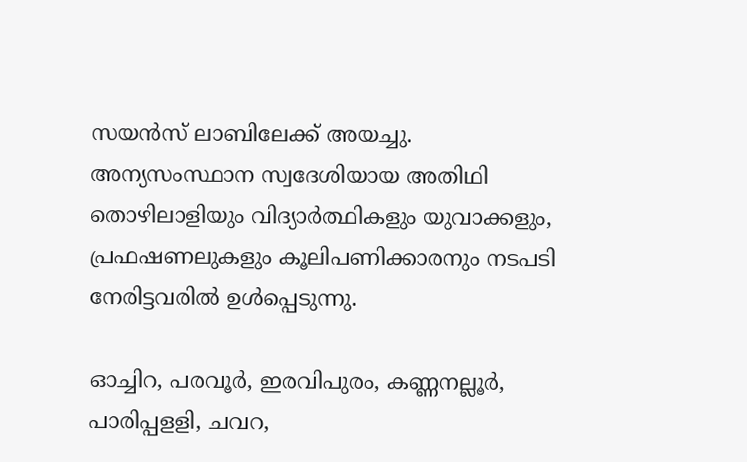സയന്‍സ് ലാബിലേക്ക് അയച്ചു. അന്യസംസ്ഥാന സ്വദേശിയായ അതിഥി തൊഴിലാളിയും വിദ്യാര്‍ത്ഥികളും യുവാക്കളും, പ്രഫഷണലുകളും കൂലിപണിക്കാരനും നടപടി നേരിട്ടവരില്‍ ഉള്‍പ്പെടുന്നു.

ഓച്ചിറ, പരവൂര്‍, ഇരവിപുരം, കണ്ണനല്ലൂര്‍, പാരിപ്പളളി, ചവറ,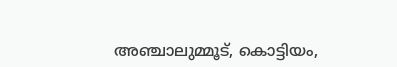അഞ്ചാലുമ്മൂട്, കൊട്ടിയം,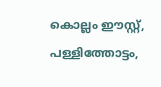കൊല്ലം ഈസ്റ്റ്, പള്ളിത്തോട്ടം,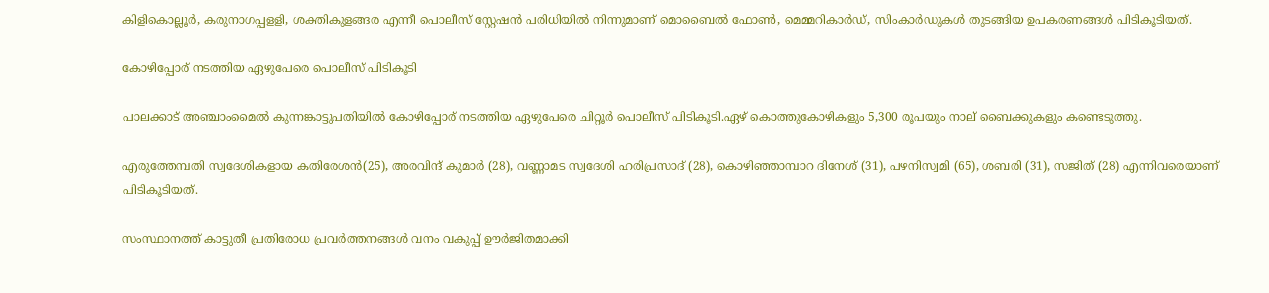കിളികൊല്ലൂര്‍, കരുനാഗപ്പളളി, ശക്തികുളങ്ങര എന്നീ പൊലീസ് സ്റ്റേഷന്‍ പരിധിയില്‍ നിന്നുമാണ് മൊബൈല്‍ ഫോണ്‍, മെമ്മറികാര്‍ഡ്, സിംകാര്‍ഡുകള്‍ തുടങ്ങിയ ഉപകരണങ്ങള്‍ പിടികൂടിയത്.

കോഴിപ്പോര് നടത്തിയ ഏഴുപേരെ പൊലീസ് പിടികൂടി

പാലക്കാട് അഞ്ചാംമൈല്‍ കുന്നങ്കാട്ടുപതിയില്‍ കോഴിപ്പോര് നടത്തിയ ഏഴുപേരെ ചിറ്റൂര്‍ പൊലീസ് പിടികൂടി.ഏഴ് കൊത്തുകോഴികളും 5,300 രൂപയും നാല് ബൈക്കുകളും കണ്ടെടുത്തു.

എരുത്തേമ്പതി സ്വദേശികളായ കതിരേശന്‍(25), അരവിന്ദ് കുമാര്‍ (28), വണ്ണാമട സ്വദേശി ഹരിപ്രസാദ് (28), കൊഴിഞ്ഞാമ്പാറ ദിനേശ് (31), പഴനിസ്വമി (65), ശബരി (31), സജിത് (28) എന്നിവരെയാണ് പിടികൂടിയത്.

സംസ്ഥാനത്ത് കാട്ടുതീ പ്രതിരോധ പ്രവര്‍ത്തനങ്ങള്‍ വനം വകുപ്പ് ഊര്‍ജിതമാക്കി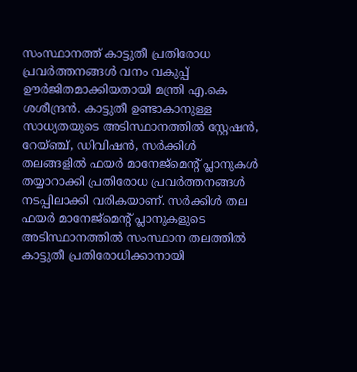സംസ്ഥാനത്ത് കാട്ടുതീ പ്രതിരോധ പ്രവര്‍ത്തനങ്ങള്‍ വനം വകുപ്പ് ഊര്‍ജിതമാക്കിയതായി മന്ത്രി എ.കെ ശശീന്ദ്രന്‍. കാട്ടുതീ ഉണ്ടാകാനുള്ള സാധ്യതയുടെ അടിസ്ഥാനത്തില്‍ സ്റ്റേഷന്‍, റേയ്ഞ്ച്, ഡിവിഷന്‍, സര്‍ക്കിള്‍ തലങ്ങളില്‍ ഫയര്‍ മാനേജ്മെന്റ് പ്ലാനുകള്‍ തയ്യാറാക്കി പ്രതിരോധ പ്രവര്‍ത്തനങ്ങള്‍ നടപ്പിലാക്കി വരികയാണ്. സര്‍ക്കിള്‍ തല ഫയര്‍ മാനേജ്മെന്റ് പ്ലാനുകളുടെ അടിസ്ഥാനത്തില്‍ സംസ്ഥാന തലത്തില്‍ കാട്ടുതീ പ്രതിരോധിക്കാനായി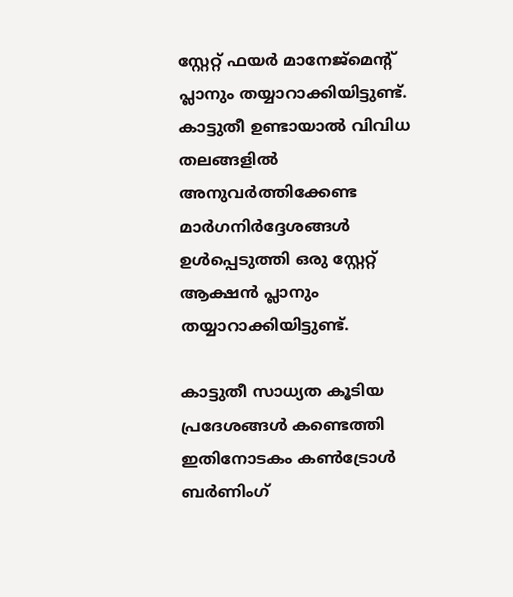സ്റ്റേറ്റ് ഫയര്‍ മാനേജ്മെന്റ് പ്ലാനും തയ്യാറാക്കിയിട്ടുണ്ട്. കാട്ടുതീ ഉണ്ടായാല്‍ വിവിധ തലങ്ങളില്‍ അനുവര്‍ത്തിക്കേണ്ട മാര്‍ഗനിര്‍ദ്ദേശങ്ങള്‍ ഉള്‍പ്പെടുത്തി ഒരു സ്റ്റേറ്റ് ആക്ഷന്‍ പ്ലാനും തയ്യാറാക്കിയിട്ടുണ്ട്.

കാട്ടുതീ സാധ്യത കൂടിയ പ്രദേശങ്ങള്‍ കണ്ടെത്തി ഇതിനോടകം കണ്‍ട്രോള്‍ ബര്‍ണിംഗ്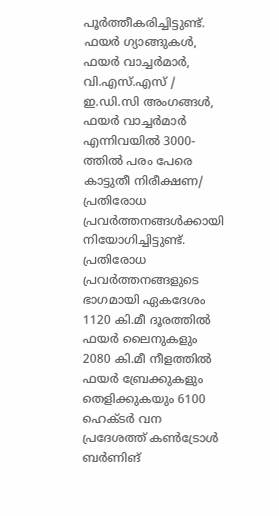പൂര്‍ത്തീകരിച്ചിട്ടുണ്ട്. ഫയര്‍ ഗ്യാങ്ങുകള്‍, ഫയര്‍ വാച്ചര്‍മാര്‍, വി.എസ്.എസ് / ഇ.ഡി.സി അംഗങ്ങള്‍, ഫയര്‍ വാച്ചര്‍മാര്‍ എന്നിവയില്‍ 3000-ത്തില്‍ പരം പേരെ കാട്ടുതീ നിരീക്ഷണ/ പ്രതിരോധ പ്രവര്‍ത്തനങ്ങള്‍ക്കായി നിയോഗിച്ചിട്ടുണ്ട്. പ്രതിരോധ പ്രവര്‍ത്തനങ്ങളുടെ ഭാഗമായി ഏകദേശം 1120 കി.മീ ദൂരത്തില്‍ ഫയര്‍ ലൈനുകളും 2080 കി.മീ നീളത്തില്‍ ഫയര്‍ ബ്രേക്കുകളും തെളിക്കുകയും 6100 ഹെക്ടര്‍ വന പ്രദേശത്ത് കണ്‍ട്രോള്‍ ബര്‍ണിങ്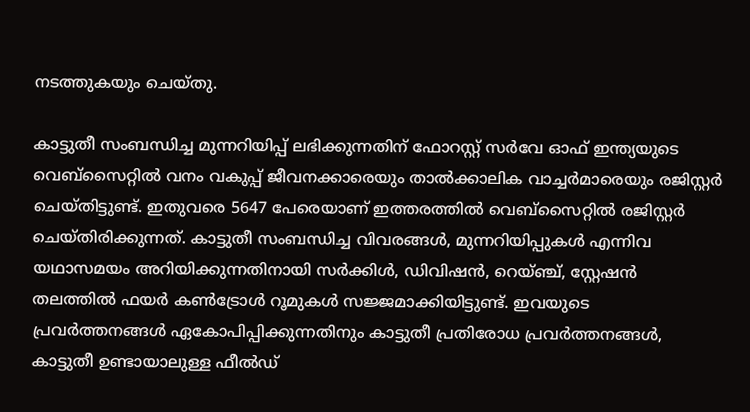നടത്തുകയും ചെയ്തു.

കാട്ടുതീ സംബന്ധിച്ച മുന്നറിയിപ്പ് ലഭിക്കുന്നതിന് ഫോറസ്റ്റ് സര്‍വേ ഓഫ് ഇന്ത്യയുടെ വെബ്സൈറ്റില്‍ വനം വകുപ്പ് ജീവനക്കാരെയും താല്‍ക്കാലിക വാച്ചര്‍മാരെയും രജിസ്റ്റര്‍ ചെയ്തിട്ടുണ്ട്. ഇതുവരെ 5647 പേരെയാണ് ഇത്തരത്തില്‍ വെബ്സൈറ്റില്‍ രജിസ്റ്റര്‍ ചെയ്തിരിക്കുന്നത്. കാട്ടുതീ സംബന്ധിച്ച വിവരങ്ങള്‍, മുന്നറിയിപ്പുകള്‍ എന്നിവ യഥാസമയം അറിയിക്കുന്നതിനായി സര്‍ക്കിള്‍, ഡിവിഷന്‍, റെയ്ഞ്ച്, സ്റ്റേഷന്‍ തലത്തില്‍ ഫയര്‍ കണ്‍ട്രോള്‍ റൂമുകള്‍ സജ്ജമാക്കിയിട്ടുണ്ട്. ഇവയുടെ പ്രവര്‍ത്തനങ്ങള്‍ ഏകോപിപ്പിക്കുന്നതിനും കാട്ടുതീ പ്രതിരോധ പ്രവര്‍ത്തനങ്ങള്‍, കാട്ടുതീ ഉണ്ടായാലുള്ള ഫീല്‍ഡ്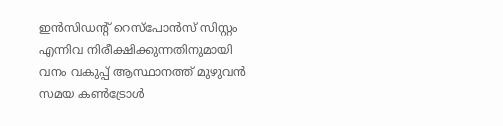ഇന്‍സിഡന്റ് റെസ്പോന്‍സ് സിസ്റ്റം എന്നിവ നിരീക്ഷിക്കുന്നതിനുമായി വനം വകുപ്പ് ആസ്ഥാനത്ത് മുഴുവന്‍ സമയ കണ്‍ട്രോള്‍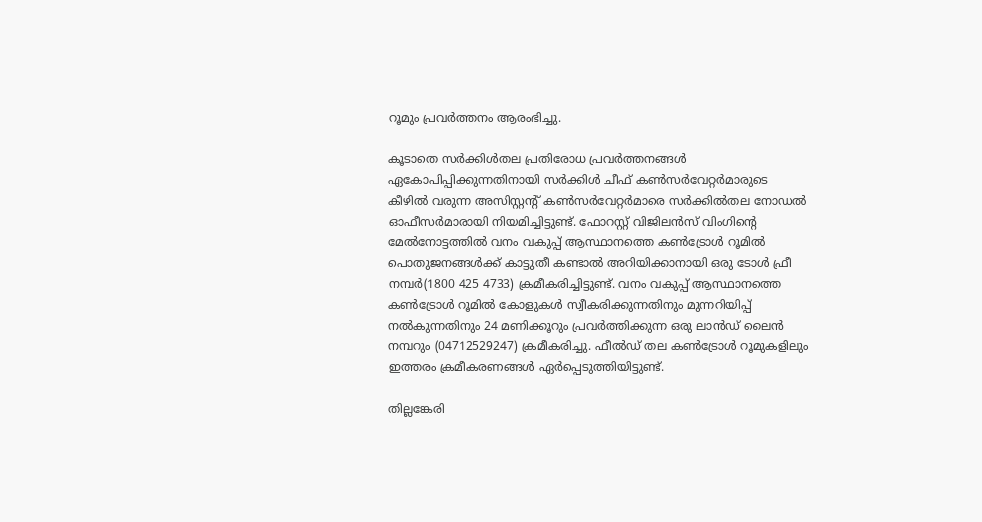റൂമും പ്രവര്‍ത്തനം ആരംഭിച്ചു.

കൂടാതെ സര്‍ക്കിള്‍തല പ്രതിരോധ പ്രവര്‍ത്തനങ്ങള്‍ ഏകോപിപ്പിക്കുന്നതിനായി സര്‍ക്കിള്‍ ചീഫ് കണ്‍സര്‍വേറ്റര്‍മാരുടെ കീഴില്‍ വരുന്ന അസിസ്റ്റന്റ് കണ്‍സര്‍വേറ്റര്‍മാരെ സര്‍ക്കില്‍തല നോഡല്‍ ഓഫീസര്‍മാരായി നിയമിച്ചിട്ടുണ്ട്. ഫോറസ്റ്റ് വിജിലന്‍സ് വിംഗിന്റെ മേല്‍നോട്ടത്തില്‍ വനം വകുപ്പ് ആസ്ഥാനത്തെ കണ്‍ട്രോള്‍ റൂമില്‍ പൊതുജനങ്ങള്‍ക്ക് കാട്ടുതീ കണ്ടാല്‍ അറിയിക്കാനായി ഒരു ടോള്‍ ഫ്രീ നമ്പര്‍(1800 425 4733) ക്രമീകരിച്ചിട്ടുണ്ട്. വനം വകുപ്പ് ആസ്ഥാനത്തെ കണ്‍ട്രോള്‍ റൂമില്‍ കോളുകള്‍ സ്വീകരിക്കുന്നതിനും മുന്നറിയിപ്പ് നല്‍കുന്നതിനും 24 മണിക്കൂറും പ്രവര്‍ത്തിക്കുന്ന ഒരു ലാന്‍ഡ് ലൈന്‍ നമ്പറും (04712529247) ക്രമീകരിച്ചു. ഫീല്‍ഡ് തല കണ്‍ട്രോള്‍ റൂമുകളിലും ഇത്തരം ക്രമീകരണങ്ങള്‍ ഏര്‍പ്പെടുത്തിയിട്ടുണ്ട്.

തില്ലങ്കേരി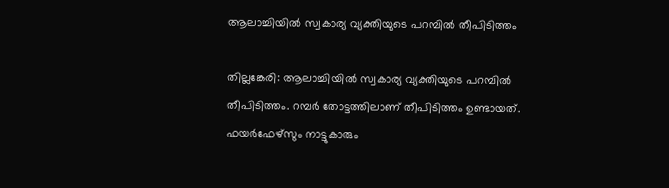ആലാച്ചിയില്‍ സ്വകാര്യ വ്യക്തിയുടെ പറമ്പില്‍ തീപിടിത്തം

തില്ലങ്കേരി: ആലാച്ചിയില്‍ സ്വകാര്യ വ്യക്തിയുടെ പറമ്പില്‍ തീപിടിത്തം. റമ്പര്‍ തോട്ടത്തിലാണ് തീപിടിത്തം ഉണ്ടായത്. ഫയര്‍ഫേഴ്‌സും നാട്ടുകാരും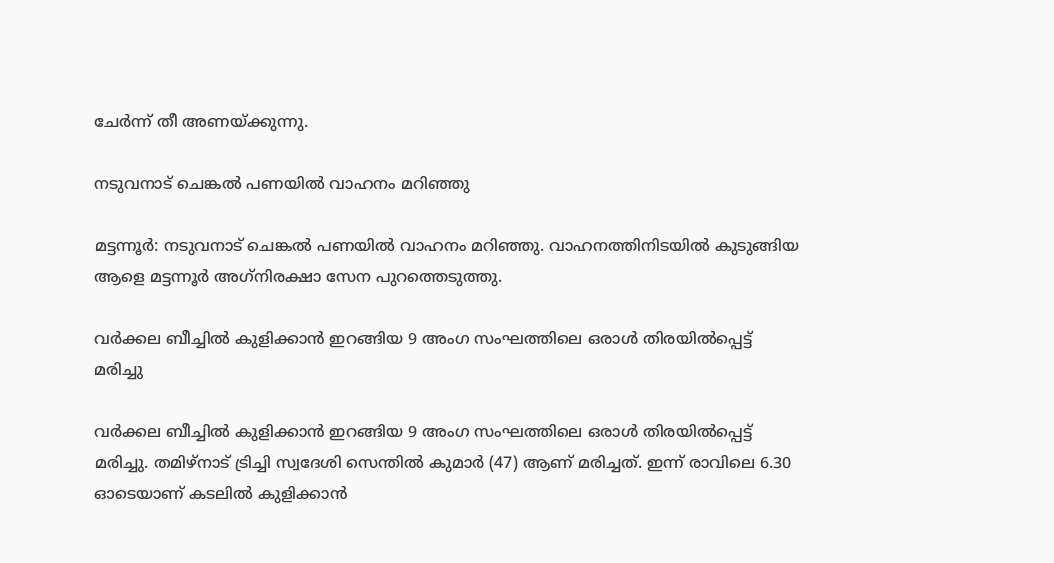ചേര്‍ന്ന് തീ അണയ്ക്കുന്നു.

നടുവനാട് ചെങ്കല്‍ പണയില്‍ വാഹനം മറിഞ്ഞു

മട്ടന്നൂര്‍: നടുവനാട് ചെങ്കല്‍ പണയില്‍ വാഹനം മറിഞ്ഞു. വാഹനത്തിനിടയില്‍ കുടുങ്ങിയ ആളെ മട്ടന്നൂര്‍ അഗ്‌നിരക്ഷാ സേന പുറത്തെടുത്തു.

വര്‍ക്കല ബീച്ചില്‍ കുളിക്കാന്‍ ഇറങ്ങിയ 9 അംഗ സംഘത്തിലെ ഒരാള്‍ തിരയില്‍പ്പെട്ട് മരിച്ചു

വര്‍ക്കല ബീച്ചില്‍ കുളിക്കാന്‍ ഇറങ്ങിയ 9 അംഗ സംഘത്തിലെ ഒരാള്‍ തിരയില്‍പ്പെട്ട് മരിച്ചു. തമിഴ്‌നാട് ട്രിച്ചി സ്വദേശി സെന്തില്‍ കുമാര്‍ (47) ആണ് മരിച്ചത്. ഇന്ന് രാവിലെ 6.30 ഓടെയാണ് കടലില്‍ കുളിക്കാന്‍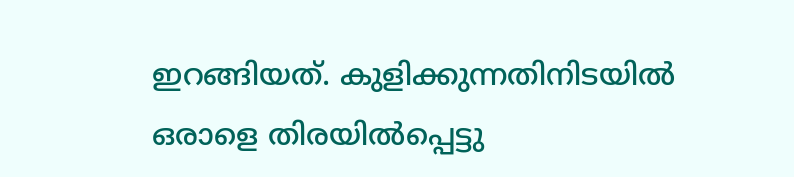ഇറങ്ങിയത്. കുളിക്കുന്നതിനിടയില്‍ ഒരാളെ തിരയില്‍പ്പെട്ടു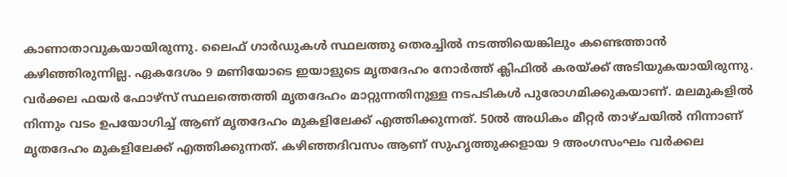കാണാതാവുകയായിരുന്നു. ലൈഫ് ഗാര്‍ഡുകള്‍ സ്ഥലത്തു തെരച്ചില്‍ നടത്തിയെങ്കിലും കണ്ടെത്താന്‍ കഴിഞ്ഞിരുന്നില്ല. ഏകദേശം 9 മണിയോടെ ഇയാളുടെ മൃതദേഹം നോര്‍ത്ത് ക്ലിഫില്‍ കരയ്ക്ക് അടിയുകയായിരുന്നു. വര്‍ക്കല ഫയര്‍ ഫോഴ്‌സ് സ്ഥലത്തെത്തി മൃതദേഹം മാറ്റുന്നതിനുള്ള നടപടികള്‍ പുരോഗമിക്കുകയാണ്. മലമുകളില്‍ നിന്നും വടം ഉപയോഗിച്ച് ആണ് മൃതദേഹം മുകളിലേക്ക് എത്തിക്കുന്നത്. 50ല്‍ അധികം മീറ്റര്‍ താഴ്ചയില്‍ നിന്നാണ് മൃതദേഹം മുകളിലേക്ക് എത്തിക്കുന്നത്. കഴിഞ്ഞദിവസം ആണ് സുഹൃത്തുക്കളായ 9 അംഗസംഘം വര്‍ക്കല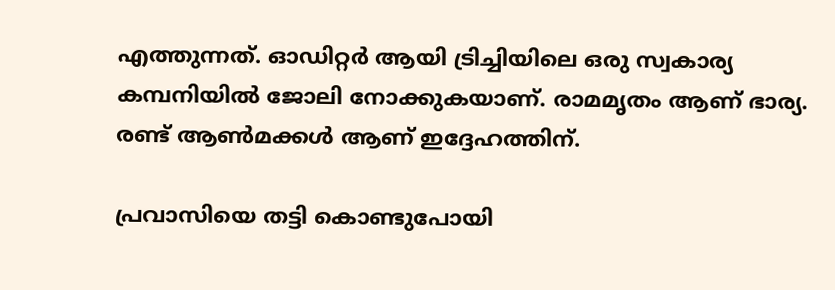എത്തുന്നത്. ഓഡിറ്റര്‍ ആയി ട്രിച്ചിയിലെ ഒരു സ്വകാര്യ കമ്പനിയില്‍ ജോലി നോക്കുകയാണ്. രാമമൃതം ആണ് ഭാര്യ. രണ്ട് ആണ്‍മക്കള്‍ ആണ് ഇദ്ദേഹത്തിന്.

പ്രവാസിയെ തട്ടി കൊണ്ടുപോയി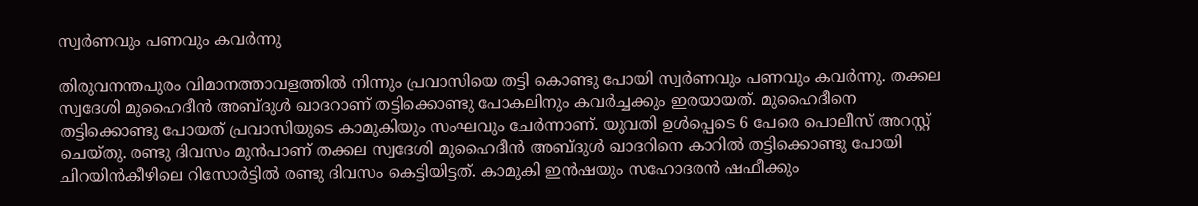സ്വര്‍ണവും പണവും കവര്‍ന്നു

തിരുവനന്തപുരം വിമാനത്താവളത്തില്‍ നിന്നും പ്രവാസിയെ തട്ടി കൊണ്ടു പോയി സ്വര്‍ണവും പണവും കവര്‍ന്നു. തക്കല സ്വദേശി മുഹൈദീന്‍ അബ്ദുള്‍ ഖാദറാണ് തട്ടിക്കൊണ്ടു പോകലിനും കവര്‍ച്ചക്കും ഇരയായത്. മുഹൈദീനെ തട്ടിക്കൊണ്ടു പോയത് പ്രവാസിയുടെ കാമുകിയും സംഘവും ചേര്‍ന്നാണ്. യുവതി ഉള്‍പ്പെടെ 6 പേരെ പൊലീസ് അറസ്റ്റ് ചെയ്തു. രണ്ടു ദിവസം മുന്‍പാണ് തക്കല സ്വദേശി മുഹൈദീന്‍ അബ്ദുള്‍ ഖാദറിനെ കാറില്‍ തട്ടിക്കൊണ്ടു പോയി ചിറയിന്‍കീഴിലെ റിസോര്‍ട്ടില്‍ രണ്ടു ദിവസം കെട്ടിയിട്ടത്. കാമുകി ഇന്‍ഷയും സഹോദരന്‍ ഷഫീക്കും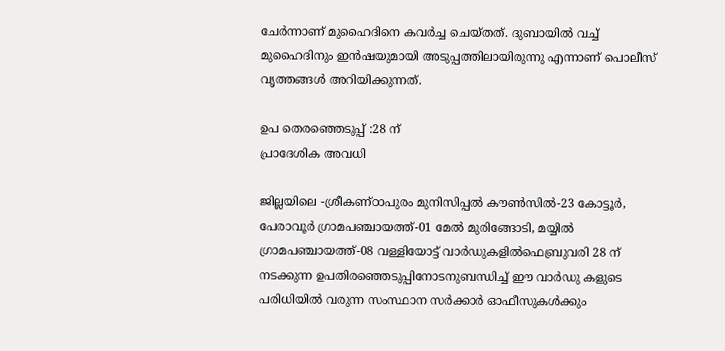ചേര്‍ന്നാണ് മുഹൈദിനെ കവര്‍ച്ച ചെയ്തത്. ദുബായില്‍ വച്ച് മുഹൈദിനും ഇന്‍ഷയുമായി അടുപ്പത്തിലായിരുന്നു എന്നാണ് പൊലീസ് വൃത്തങ്ങള്‍ അറിയിക്കുന്നത്.

ഉപ തെരഞ്ഞെടുപ്പ് :28 ന്
പ്രാദേശിക അവധി

ജില്ലയിലെ -ശ്രീകണ്ഠാപുരം മുനിസിപ്പൽ കൗൺസിൽ-23 കോട്ടൂർ, പേരാവൂർ ഗ്രാമപഞ്ചായത്ത്-01 മേൽ മുരിങ്ങോടി, മയ്യിൽ ഗ്രാമപഞ്ചായത്ത്-08 വള്ളിയോട്ട് വാർഡുകളിൽഫെബ്രുവരി 28 ന് നടക്കുന്ന ഉപതിരഞ്ഞെടുപ്പിനോടനുബന്ധിച്ച് ഈ വാർഡു കളുടെ പരിധിയിൽ വരുന്ന സംസ്ഥാന സർക്കാർ ഓഫീസുകൾക്കും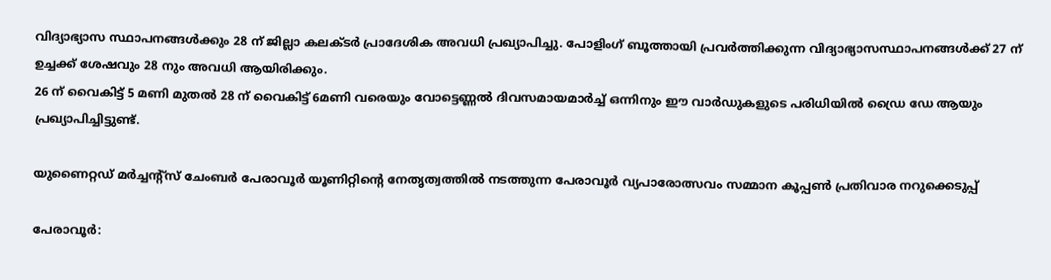വിദ്യാഭ്യാസ സ്ഥാപനങ്ങൾക്കും 28 ന് ജില്ലാ കലക്ടർ പ്രാദേശിക അവധി പ്രഖ്യാപിച്ചു. പോളിംഗ് ബൂത്തായി പ്രവർത്തിക്കുന്ന വിദ്യാഭ്യാസസ്ഥാപനങ്ങൾക്ക് 27 ന് ഉച്ചക്ക് ശേഷവും 28 നും അവധി ആയിരിക്കും.
26 ന് വൈകിട്ട് 5 മണി മുതൽ 28 ന് വൈകിട്ട് 6മണി വരെയും വോട്ടെണ്ണൽ ദിവസമായമാർച്ച് ഒന്നിനും ഈ വാർഡുകളുടെ പരിധിയിൽ ഡ്രൈ ഡേ ആയും പ്രഖ്യാപിച്ചിട്ടുണ്ട്.

യുണൈറ്റഡ് മര്‍ച്ചന്റ്സ് ചേംബര്‍ പേരാവൂര്‍ യൂണിറ്റിന്റെ നേതൃത്വത്തില്‍ നടത്തുന്ന പേരാവൂര്‍ വ്യപാരോത്സവം സമ്മാന കൂപ്പണ്‍ പ്രതിവാര നറുക്കെടുപ്പ്

പേരാവൂര്‍: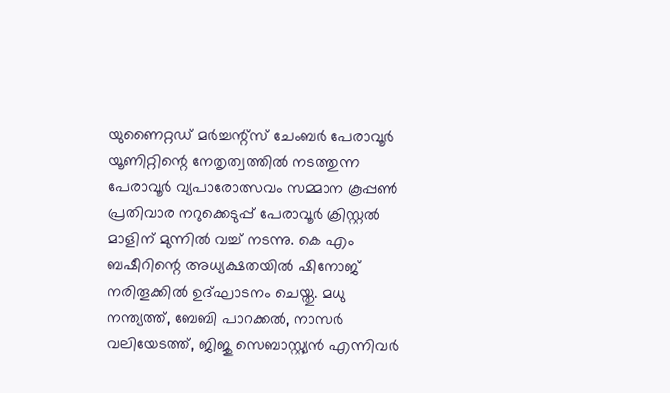യുണൈറ്റഡ് മര്‍ച്ചന്റ്സ് ചേംബര്‍ പേരാവൂര്‍ യൂണിറ്റിന്റെ നേതൃത്വത്തില്‍ നടത്തുന്ന പേരാവൂര്‍ വ്യപാരോത്സവം സമ്മാന കൂപ്പണ്‍ പ്രതിവാര നറുക്കെടുപ്പ് പേരാവൂര്‍ ക്രിസ്റ്റല്‍ മാളിന് മുന്നില്‍ വച്ച് നടന്നു. കെ എം ബഷീറിന്റെ അധ്യക്ഷതയില്‍ ഷിനോജ് നരിതൂക്കില്‍ ഉദ്ഘാടനം ചെയ്തു. മധു നന്ത്യത്ത്, ബേബി പാറക്കല്‍, നാസര്‍ വലിയേടത്ത്, ജിജു സെബാസ്റ്റ്യന്‍ എന്നിവര്‍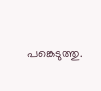പങ്കെടുത്തു.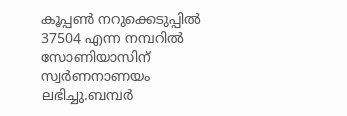കൂപ്പണ്‍ നറുക്കെടുപ്പില്‍ 37504 എന്ന നമ്പറില്‍ സോണിയാസിന് സ്വര്‍ണനാണയം ലഭിച്ചു.ബമ്പര്‍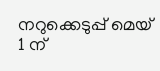നറുക്കെടുപ്പ് മെയ് 1 ന്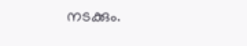നടക്കും.